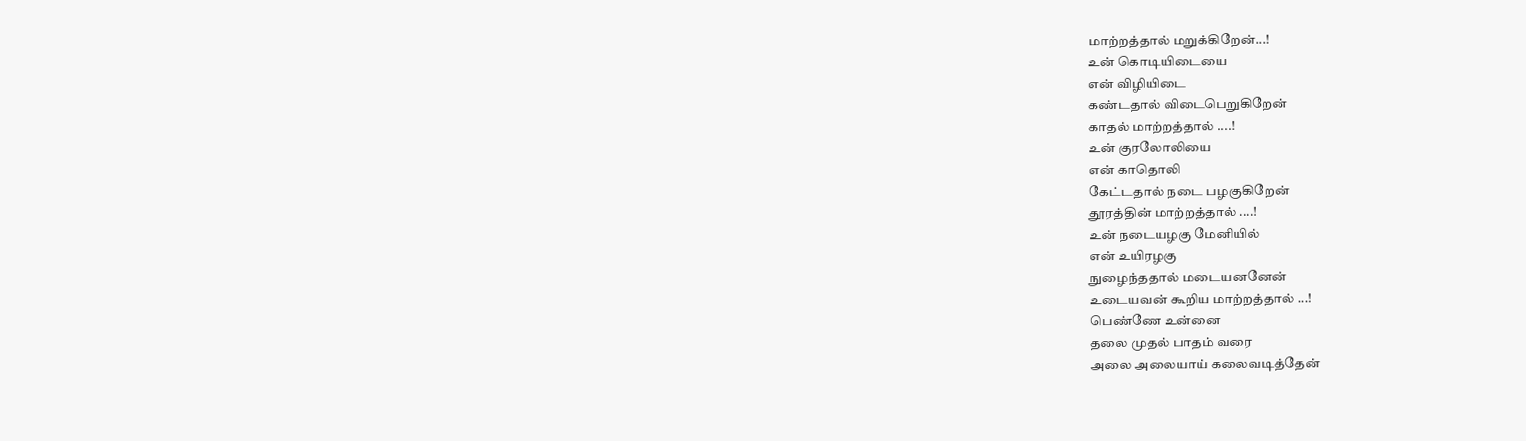மாற்றத்தால் மறுக்கிறேன்...!
உன் கொடியிடையை
என் விழியிடை
கண்டதால் விடைபெறுகிறேன்
காதல் மாற்றத்தால் ....!
உன் குரலோலியை
என் காதொலி
கேட்டதால் நடை பழகுகிறேன்
தூரத்தின் மாற்றத்தால் ....!
உன் நடையழகு மேனியில்
என் உயிரழகு
நுழைந்ததால் மடையனனேன்
உடையவன் கூறிய மாற்றத்தால் ...!
பெண்ணே உன்னை
தலை முதல் பாதம் வரை
அலை அலையாய் கலைவடித்தேன்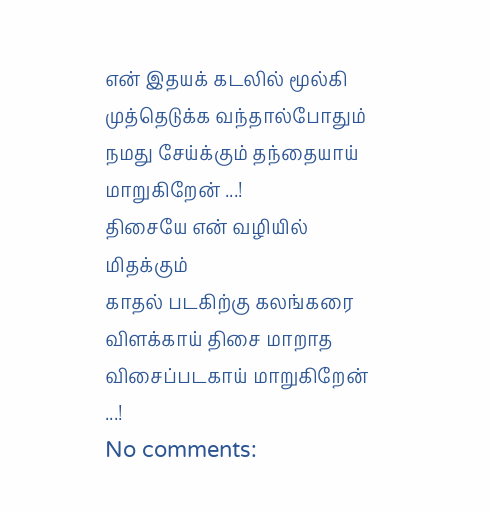என் இதயக் கடலில் மூல்கி
முத்தெடுக்க வந்தால்போதும்
நமது சேய்க்கும் தந்தையாய் மாறுகிறேன் ...!
திசையே என் வழியில் மிதக்கும்
காதல் படகிற்கு கலங்கரை
விளக்காய் திசை மாறாத
விசைப்படகாய் மாறுகிறேன் ...!
No comments: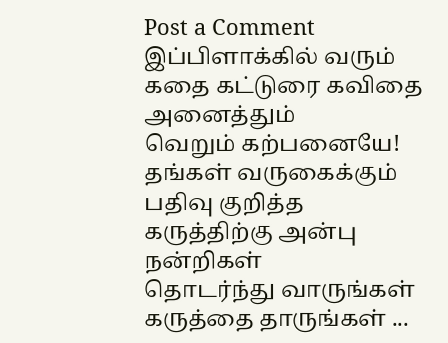Post a Comment
இப்பிளாக்கில் வரும் கதை கட்டுரை கவிதை அனைத்தும்
வெறும் கற்பனையே!
தங்கள் வருகைக்கும் பதிவு குறித்த கருத்திற்கு அன்பு நன்றிகள்
தொடர்ந்து வாருங்கள் கருத்தை தாருங்கள் ...